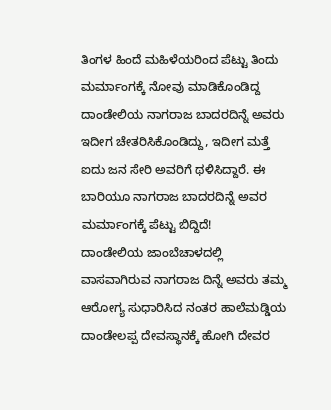ತಿಂಗಳ ಹಿಂದೆ ಮಹಿಳೆಯರಿಂದ ಪೆಟ್ಟು ತಿಂದು ಮರ್ಮಾಂಗಕ್ಕೆ ನೋವು ಮಾಡಿಕೊಂಡಿದ್ದ ದಾಂಡೇಲಿಯ ನಾಗರಾಜ ಬಾದರದಿನ್ನೆ ಅವರು ಇದೀಗ ಚೇತರಿಸಿಕೊಂಡಿದ್ದು, ಇದೀಗ ಮತ್ತೆ ಐದು ಜನ ಸೇರಿ ಅವರಿಗೆ ಥಳಿಸಿದ್ದಾರೆ. ಈ ಬಾರಿಯೂ ನಾಗರಾಜ ಬಾದರದಿನ್ನೆ ಅವರ ಮರ್ಮಾಂಗಕ್ಕೆ ಪೆಟ್ಟು ಬಿದ್ದಿದೆ!
ದಾಂಡೇಲಿಯ ಜಾಂಬೆಚಾಳದಲ್ಲಿ ವಾಸವಾಗಿರುವ ನಾಗರಾಜ ದಿನ್ನೆ ಅವರು ತಮ್ಮ ಆರೋಗ್ಯ ಸುಧಾರಿಸಿದ ನಂತರ ಹಾಲೆಮಡ್ಡಿಯ ದಾಂಡೇಲಪ್ಪ ದೇವಸ್ಥಾನಕ್ಕೆ ಹೋಗಿ ದೇವರ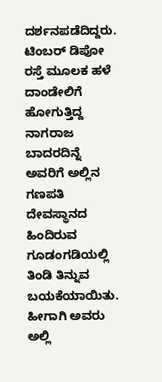ದರ್ಶನಪಡೆದಿದ್ದರು. ಟಿಂಬರ್ ಡಿಪೋ ರಸ್ತೆ ಮೂಲಕ ಹಳೆ ದಾಂಡೇಲಿಗೆ ಹೋಗುತ್ತಿದ್ದ ನಾಗರಾಜ ಬಾದರದಿನ್ನೆ ಅವರಿಗೆ ಅಲ್ಲಿನ ಗಣಪತಿ ದೇವಸ್ಥಾನದ ಹಿಂದಿರುವ ಗೂಡಂಗಡಿಯಲ್ಲಿ ತಿಂಡಿ ತಿನ್ನುವ ಬಯಕೆಯಾಯಿತು. ಹೀಗಾಗಿ ಅವರು ಅಲ್ಲಿ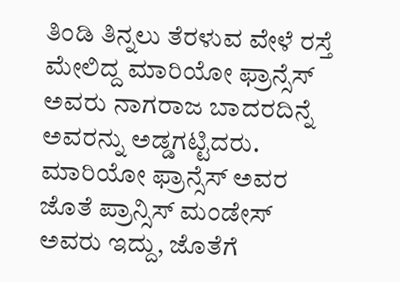ತಿಂಡಿ ತಿನ್ನಲು ತೆರಳುವ ವೇಳೆ ರಸ್ತೆ ಮೇಲಿದ್ದ ಮಾರಿಯೋ ಫ್ರಾನ್ಸೆಸ್ ಅವರು ನಾಗರಾಜ ಬಾದರದಿನ್ನೆ ಅವರನ್ನು ಅಡ್ಡಗಟ್ಟಿದರು. ಮಾರಿಯೋ ಫ್ರಾನ್ಸೆಸ್ ಅವರ ಜೊತೆ ಪ್ರಾನ್ಸಿಸ್ ಮಂಡೇಸ್ ಅವರು ಇದ್ದು, ಜೊತೆಗೆ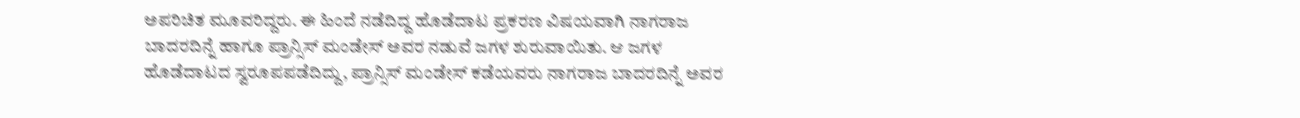ಅಪರಿಚಿತ ಮೂವರಿದ್ದರು. ಈ ಹಿಂದೆ ನಡೆದಿದ್ದ ಹೊಡೆದಾಟ ಪ್ರಕರಣ ವಿಷಯವಾಗಿ ನಾಗರಾಜ ಬಾದರದಿನ್ನೆ ಹಾಗೂ ಪ್ರಾನ್ಸಿಸ್ ಮಂಡೇಸ್ ಅವರ ನಡುವೆ ಜಗಳ ಶುರುವಾಯಿತು. ಆ ಜಗಳ ಹೊಡೆದಾಟದ ಸ್ವರೂಪಪಡೆದಿದ್ದು, ಪ್ರಾನ್ಸಿಸ್ ಮಂಡೇಸ್ ಕಡೆಯವರು ನಾಗರಾಜ ಬಾದರದಿನ್ನೆ ಅವರ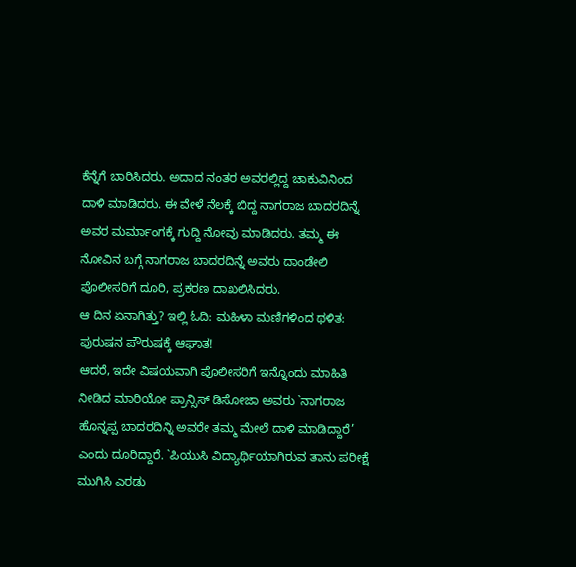ಕೆನ್ನೆಗೆ ಬಾರಿಸಿದರು. ಅದಾದ ನಂತರ ಅವರಲ್ಲಿದ್ದ ಚಾಕುವಿನಿಂದ ದಾಳಿ ಮಾಡಿದರು. ಈ ವೇಳೆ ನೆಲಕ್ಕೆ ಬಿದ್ದ ನಾಗರಾಜ ಬಾದರದಿನ್ನೆ ಅವರ ಮರ್ಮಾಂಗಕ್ಕೆ ಗುದ್ದಿ ನೋವು ಮಾಡಿದರು. ತಮ್ಮ ಈ ನೋವಿನ ಬಗ್ಗೆ ನಾಗರಾಜ ಬಾದರದಿನ್ನೆ ಅವರು ದಾಂಡೇಲಿ ಪೊಲೀಸರಿಗೆ ದೂರಿ, ಪ್ರಕರಣ ದಾಖಲಿಸಿದರು.
ಆ ದಿನ ಏನಾಗಿತ್ತು? ಇಲ್ಲಿ ಓದಿ: ಮಹಿಳಾ ಮಣಿಗಳಿಂದ ಥಳಿತ: ಪುರುಷನ ಪೌರುಷಕ್ಕೆ ಆಘಾತ!
ಆದರೆ, ಇದೇ ವಿಷಯವಾಗಿ ಪೊಲೀಸರಿಗೆ ಇನ್ನೊಂದು ಮಾಹಿತಿ ನೀಡಿದ ಮಾರಿಯೋ ಪ್ರಾನ್ಸಿಸ್ ಡಿಸೋಜಾ ಅವರು `ನಾಗರಾಜ ಹೊನ್ನಪ್ಪ ಬಾದರದಿನ್ನಿ ಅವರೇ ತಮ್ಮ ಮೇಲೆ ದಾಳಿ ಮಾಡಿದ್ದಾರೆ’ ಎಂದು ದೂರಿದ್ದಾರೆ. `ಪಿಯುಸಿ ವಿದ್ಯಾರ್ಥಿಯಾಗಿರುವ ತಾನು ಪರೀಕ್ಷೆ ಮುಗಿಸಿ ಎರಡು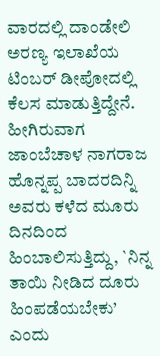ವಾರದಲ್ಲಿ ದಾಂಡೇಲಿ ಅರಣ್ಯ ಇಲಾಖೆಯ ಟಿಂಬರ್ ಡೀಪೋದಲ್ಲಿ ಕೆಲಸ ಮಾಡುತ್ತಿದ್ದೇನೆ. ಹೀಗಿರುವಾಗ ಜಾಂಬೆಚಾಳ ನಾಗರಾಜ ಹೊನ್ನಪ್ಪ ಬಾದರದಿನ್ನಿ ಅವರು ಕಳೆದ ಮೂರು ದಿನದಿಂದ ಹಿಂಬಾಲಿಸುತ್ತಿದ್ದು, `ನಿನ್ನ ತಾಯಿ ನೀಡಿದ ದೂರು ಹಿಂಪಡೆಯಬೇಕು’ ಎಂದು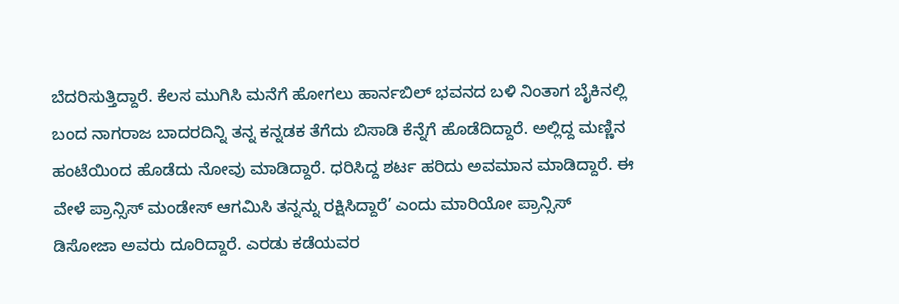ಬೆದರಿಸುತ್ತಿದ್ದಾರೆ. ಕೆಲಸ ಮುಗಿಸಿ ಮನೆಗೆ ಹೋಗಲು ಹಾರ್ನಬಿಲ್ ಭವನದ ಬಳಿ ನಿಂತಾಗ ಬೈಕಿನಲ್ಲಿ ಬಂದ ನಾಗರಾಜ ಬಾದರದಿನ್ನಿ ತನ್ನ ಕನ್ನಡಕ ತೆಗೆದು ಬಿಸಾಡಿ ಕೆನ್ನೆಗೆ ಹೊಡೆದಿದ್ದಾರೆ. ಅಲ್ಲಿದ್ದ ಮಣ್ಣಿನ ಹಂಟೆಯಿoದ ಹೊಡೆದು ನೋವು ಮಾಡಿದ್ದಾರೆ. ಧರಿಸಿದ್ದ ಶರ್ಟ ಹರಿದು ಅವಮಾನ ಮಾಡಿದ್ದಾರೆ. ಈ ವೇಳೆ ಪ್ರಾನ್ಸಿಸ್ ಮಂಡೇಸ್ ಆಗಮಿಸಿ ತನ್ನನ್ನು ರಕ್ಷಿಸಿದ್ದಾರೆ’ ಎಂದು ಮಾರಿಯೋ ಪ್ರಾನ್ಸಿಸ್ ಡಿಸೋಜಾ ಅವರು ದೂರಿದ್ದಾರೆ. ಎರಡು ಕಡೆಯವರ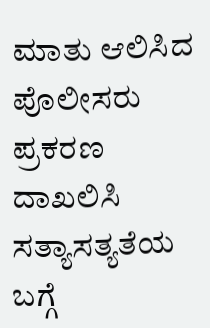ಮಾತು ಆಲಿಸಿದ ಪೊಲೀಸರು ಪ್ರಕರಣ ದಾಖಲಿಸಿ ಸತ್ಯಾಸತ್ಯತೆಯ ಬಗ್ಗೆ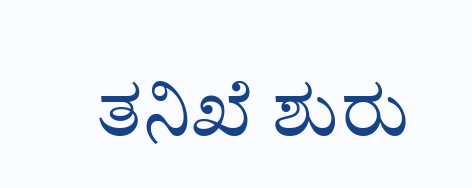ತನಿಖೆ ಶುರು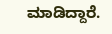ಮಾಡಿದ್ದಾರೆ.